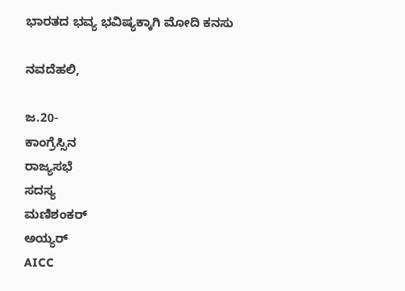ಭಾರತದ ಭವ್ಯ ಭವಿಷ್ಯಕ್ಕಾಗಿ ಮೋದಿ ಕನಸು

ನವದೆಹಲಿ,

ಜ.20-
ಕಾಂಗ್ರೆಸ್ಸಿನ
ರಾಜ್ಯಸಭೆ
ಸದಸ್ಯ
ಮಣಿಶಂಕರ್
ಅಯ್ಯರ್
AICC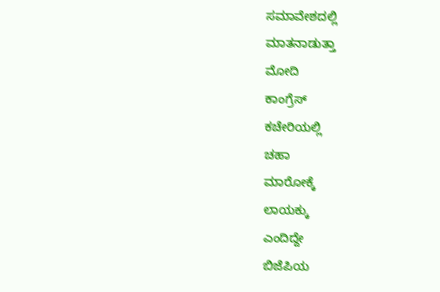ಸಮಾವೇಶದಲ್ಲಿ
ಮಾತನಾಡುತ್ತಾ
ಮೋದಿ
ಕಾಂಗ್ರೆಸ್
ಕಚೇರಿಯಲ್ಲಿ
ಚಹಾ
ಮಾರೋಕ್ಕೆ
ಲಾಯಕ್ಕು
ಎಂದಿದ್ದೇ
ಬಿಜೆಪಿಯ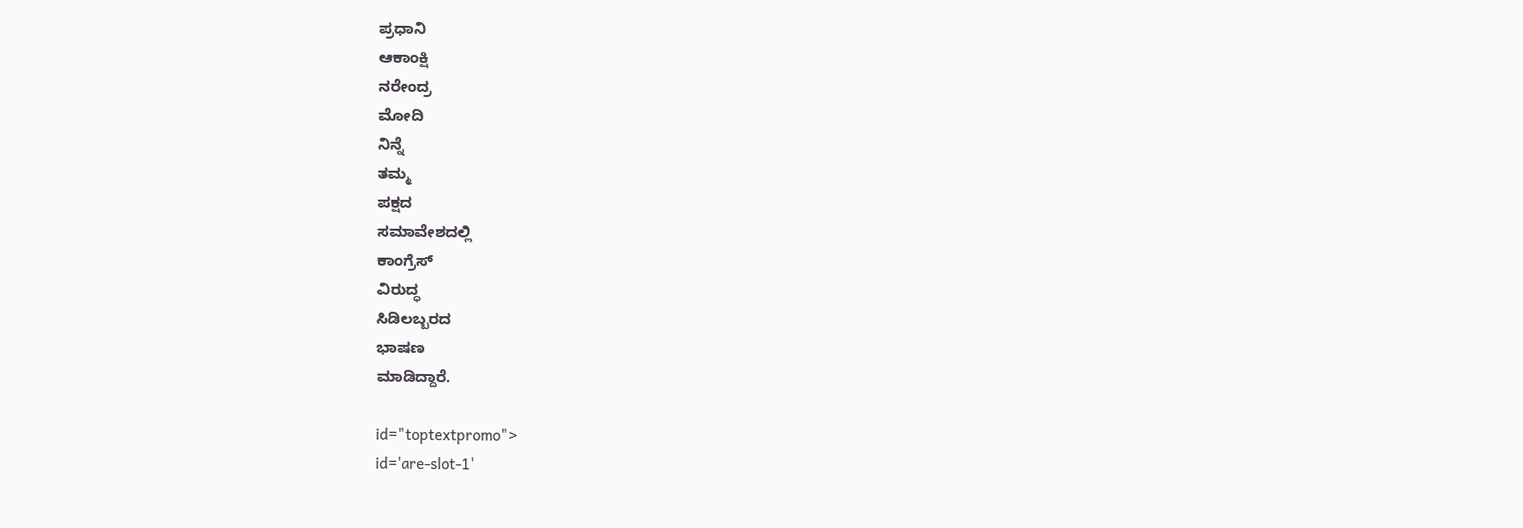ಪ್ರಧಾನಿ
ಆಕಾಂಕ್ಷಿ
ನರೇಂದ್ರ
ಮೋದಿ
ನಿನ್ನೆ
ತಮ್ಮ
ಪಕ್ಷದ
ಸಮಾವೇಶದಲ್ಲಿ
ಕಾಂಗ್ರೆಸ್
ವಿರುದ್ಧ
ಸಿಡಿಲಬ್ಬರದ
ಭಾಷಣ
ಮಾಡಿದ್ದಾರೆ.

id="toptextpromo">
id='are-slot-1'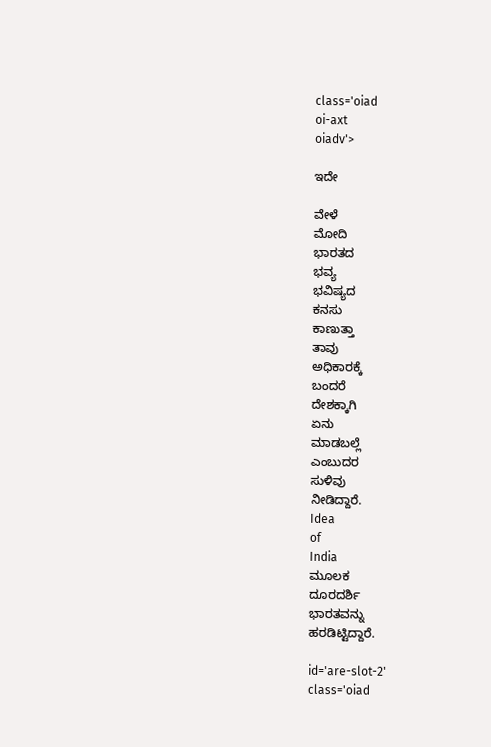class='oiad
oi-axt
oiadv'>

ಇದೇ

ವೇಳೆ
ಮೋದಿ
ಭಾರತದ
ಭವ್ಯ
ಭವಿಷ್ಯದ
ಕನಸು
ಕಾಣುತ್ತಾ
ತಾವು
ಅಧಿಕಾರಕ್ಕೆ
ಬಂದರೆ
ದೇಶಕ್ಕಾಗಿ
ಏನು
ಮಾಡಬಲ್ಲೆ
ಎಂಬುದರ
ಸುಳಿವು
ನೀಡಿದ್ದಾರೆ.
Idea
of
India
ಮೂಲಕ
ದೂರದರ್ಶಿ
ಭಾರತವನ್ನು
ಹರಡಿಟ್ಟಿದ್ದಾರೆ.

id='are-slot-2'
class='oiad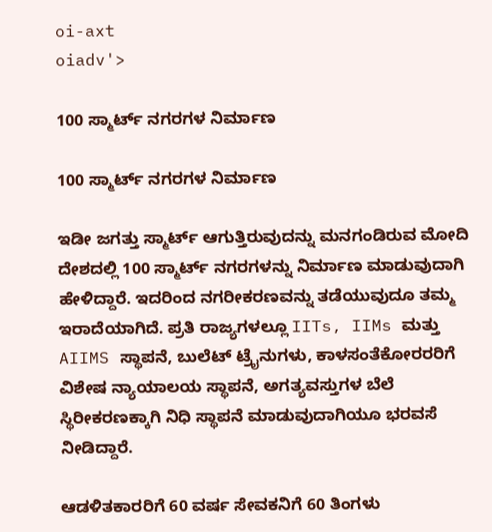oi-axt
oiadv'>

100 ಸ್ಮಾರ್ಟ್ ನಗರಗಳ ನಿರ್ಮಾಣ

100 ಸ್ಮಾರ್ಟ್ ನಗರಗಳ ನಿರ್ಮಾಣ

ಇಡೀ ಜಗತ್ತು ಸ್ಮಾರ್ಟ್ ಆಗುತ್ತಿರುವುದನ್ನು ಮನಗಂಡಿರುವ ಮೋದಿ ದೇಶದಲ್ಲಿ 100 ಸ್ಮಾರ್ಟ್ ನಗರಗಳನ್ನು ನಿರ್ಮಾಣ ಮಾಡುವುದಾಗಿ ಹೇಳಿದ್ದಾರೆ. ಇದರಿಂದ ನಗರೀಕರಣವನ್ನು ತಡೆಯುವುದೂ ತಮ್ಮ ಇರಾದೆಯಾಗಿದೆ. ಪ್ರತಿ ರಾಜ್ಯಗಳಲ್ಲೂ IITs, IIMs ಮತ್ತು AIIMS ಸ್ಥಾಪನೆ, ಬುಲೆಟ್ ಟ್ರೈನುಗಳು, ಕಾಳಸಂತೆಕೋರರರಿಗೆ ವಿಶೇಷ ನ್ಯಾಯಾಲಯ ಸ್ಥಾಪನೆ, ಅಗತ್ಯವಸ್ತುಗಳ ಬೆಲೆ ಸ್ಥಿರೀಕರಣಕ್ಕಾಗಿ ನಿಧಿ ಸ್ಥಾಪನೆ ಮಾಡುವುದಾಗಿಯೂ ಭರವಸೆ ನೀಡಿದ್ದಾರೆ.

ಆಡಳಿತಕಾರರಿಗೆ 60 ವರ್ಷ ಸೇವಕನಿಗೆ 60 ತಿಂಗಳು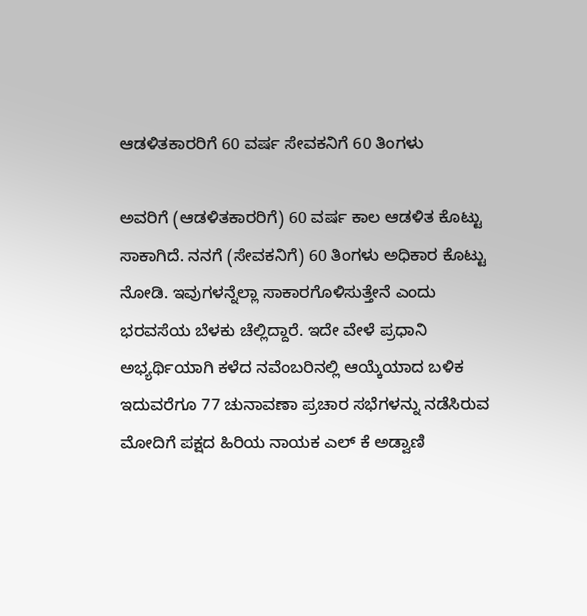ಆಡಳಿತಕಾರರಿಗೆ 60 ವರ್ಷ ಸೇವಕನಿಗೆ 60 ತಿಂಗಳು

ಅವರಿಗೆ (ಆಡಳಿತಕಾರರಿಗೆ) 60 ವರ್ಷ ಕಾಲ ಆಡಳಿತ ಕೊಟ್ಟು ಸಾಕಾಗಿದೆ. ನನಗೆ (ಸೇವಕನಿಗೆ) 60 ತಿಂಗಳು ಅಧಿಕಾರ ಕೊಟ್ಟು ನೋಡಿ. ಇವುಗಳನ್ನೆಲ್ಲಾ ಸಾಕಾರಗೊಳಿಸುತ್ತೇನೆ ಎಂದು ಭರವಸೆಯ ಬೆಳಕು ಚೆಲ್ಲಿದ್ದಾರೆ. ಇದೇ ವೇಳೆ ಪ್ರಧಾನಿ ಅಭ್ಯರ್ಥಿಯಾಗಿ ಕಳೆದ ನವೆಂಬರಿನಲ್ಲಿ ಆಯ್ಕೆಯಾದ ಬಳಿಕ ಇದುವರೆಗೂ 77 ಚುನಾವಣಾ ಪ್ರಚಾರ ಸಭೆಗಳನ್ನು ನಡೆಸಿರುವ ಮೋದಿಗೆ ಪಕ್ಷದ ಹಿರಿಯ ನಾಯಕ ಎಲ್ ಕೆ ಅಡ್ವಾಣಿ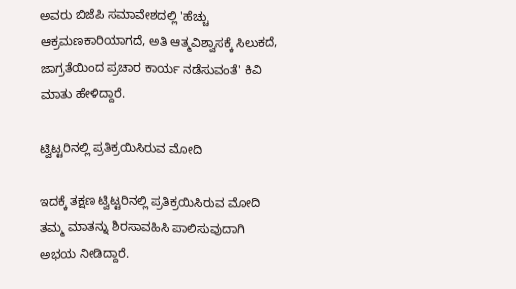ಅವರು ಬಿಜೆಪಿ ಸಮಾವೇಶದಲ್ಲಿ 'ಹೆಚ್ಚು ಆಕ್ರಮಣಕಾರಿಯಾಗದೆ, ಅತಿ ಆತ್ಮವಿಶ್ವಾಸಕ್ಕೆ ಸಿಲುಕದೆ, ಜಾಗ್ರತೆಯಿಂದ ಪ್ರಚಾರ ಕಾರ್ಯ ನಡೆಸುವಂತೆ' ಕಿವಿ ಮಾತು ಹೇಳಿದ್ದಾರೆ.

ಟ್ವಿಟ್ಟರಿನಲ್ಲಿ ಪ್ರತಿಕ್ರಯಿಸಿರುವ ಮೋದಿ

ಇದಕ್ಕೆ ತಕ್ಷಣ ಟ್ವಿಟ್ಟರಿನಲ್ಲಿ ಪ್ರತಿಕ್ರಯಿಸಿರುವ ಮೋದಿ ತಮ್ಮ ಮಾತನ್ನು ಶಿರಸಾವಹಿಸಿ ಪಾಲಿಸುವುದಾಗಿ ಅಭಯ ನೀಡಿದ್ದಾರೆ.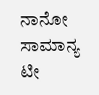ನಾನೋ ಸಾಮಾನ್ಯ ಟೀ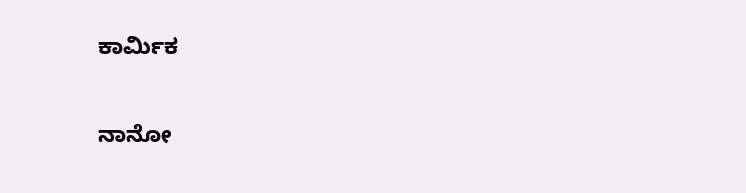ಕಾರ್ಮಿಕ

ನಾನೋ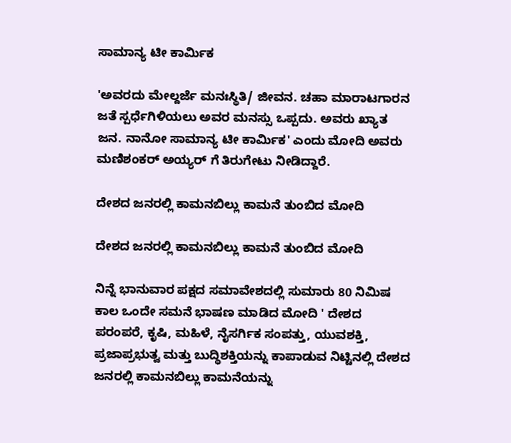ಸಾಮಾನ್ಯ ಟೀ ಕಾರ್ಮಿಕ

'ಅವರದು ಮೇಲ್ದರ್ಜೆ ಮನಃಸ್ಥಿತಿ/ ಜೀವನ. ಚಹಾ ಮಾರಾಟಗಾರನ ಜತೆ ಸ್ಪರ್ಧೆಗಿಳಿಯಲು ಅವರ ಮನಸ್ಸು ಒಪ್ಪದು. ಅವರು ಖ್ಯಾತ ಜನ. ನಾನೋ ಸಾಮಾನ್ಯ ಟೀ ಕಾರ್ಮಿಕ' ಎಂದು ಮೋದಿ ಅವರು ಮಣಿಶಂಕರ್ ಅಯ್ಯರ್ ಗೆ ತಿರುಗೇಟು ನೀಡಿದ್ದಾರೆ.

ದೇಶದ ಜನರಲ್ಲಿ ಕಾಮನಬಿಲ್ಲು ಕಾಮನೆ ತುಂಬಿದ ಮೋದಿ

ದೇಶದ ಜನರಲ್ಲಿ ಕಾಮನಬಿಲ್ಲು ಕಾಮನೆ ತುಂಬಿದ ಮೋದಿ

ನಿನ್ನೆ ಭಾನುವಾರ ಪಕ್ಷದ ಸಮಾವೇಶದಲ್ಲಿ ಸುಮಾರು 80 ನಿಮಿಷ ಕಾಲ ಒಂದೇ ಸಮನೆ ಭಾಷಣ ಮಾಡಿದ ಮೋದಿ ' ದೇಶದ ಪರಂಪರೆ, ಕೃಷಿ, ಮಹಿಳೆ, ನೈಸರ್ಗಿಕ ಸಂಪತ್ತು, ಯುವಶಕ್ತಿ, ಪ್ರಜಾಪ್ರಭುತ್ವ ಮತ್ತು ಬುದ್ಧಿಶಕ್ತಿಯನ್ನು ಕಾಪಾಡುವ ನಿಟ್ಟಿನಲ್ಲಿ ದೇಶದ ಜನರಲ್ಲಿ ಕಾಮನಬಿಲ್ಲು ಕಾಮನೆಯನ್ನು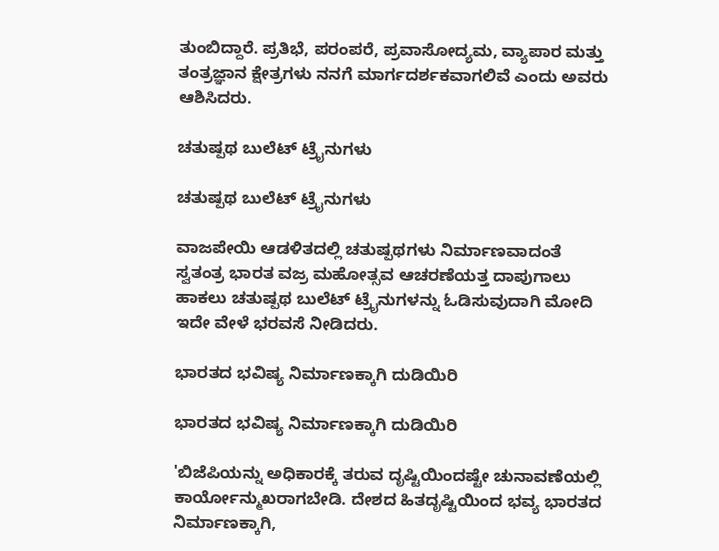ತುಂಬಿದ್ದಾರೆ. ಪ್ರತಿಭೆ, ಪರಂಪರೆ, ಪ್ರವಾಸೋದ್ಯಮ, ವ್ಯಾಪಾರ ಮತ್ತು ತಂತ್ರಜ್ಞಾನ ಕ್ಷೇತ್ರಗಳು ನನಗೆ ಮಾರ್ಗದರ್ಶಕವಾಗಲಿವೆ ಎಂದು ಅವರು ಆಶಿಸಿದರು.

ಚತುಷ್ಪಥ ಬುಲೆಟ್ ಟ್ರೈನುಗಳು

ಚತುಷ್ಪಥ ಬುಲೆಟ್ ಟ್ರೈನುಗಳು

ವಾಜಪೇಯಿ ಆಡಳಿತದಲ್ಲಿ ಚತುಷ್ಪಥಗಳು ನಿರ್ಮಾಣವಾದಂತೆ ಸ್ವತಂತ್ರ ಭಾರತ ವಜ್ರ ಮಹೋತ್ಸವ ಆಚರಣೆಯತ್ತ ದಾಪುಗಾಲು ಹಾಕಲು ಚತುಷ್ಪಥ ಬುಲೆಟ್ ಟ್ರೈನುಗಳನ್ನು ಓಡಿಸುವುದಾಗಿ ಮೋದಿ ಇದೇ ವೇಳೆ ಭರವಸೆ ನೀಡಿದರು.

ಭಾರತದ ಭವಿಷ್ಯ ನಿರ್ಮಾಣಕ್ಕಾಗಿ ದುಡಿಯಿರಿ

ಭಾರತದ ಭವಿಷ್ಯ ನಿರ್ಮಾಣಕ್ಕಾಗಿ ದುಡಿಯಿರಿ

'ಬಿಜೆಪಿಯನ್ನು ಅಧಿಕಾರಕ್ಕೆ ತರುವ ದೃಷ್ಟಿಯಿಂದಷ್ಟೇ ಚುನಾವಣೆಯಲ್ಲಿ ಕಾರ್ಯೋನ್ಮುಖರಾಗಬೇಡಿ. ದೇಶದ ಹಿತದೃಷ್ಟಿಯಿಂದ ಭವ್ಯ ಭಾರತದ ನಿರ್ಮಾಣಕ್ಕಾಗಿ,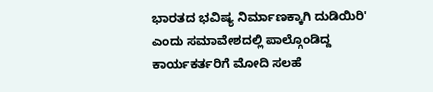ಭಾರತದ ಭವಿಷ್ಯ ನಿರ್ಮಾಣಕ್ಕಾಗಿ ದುಡಿಯಿರಿ' ಎಂದು ಸಮಾವೇಶದಲ್ಲಿ ಪಾಲ್ಗೊಂಡಿದ್ದ ಕಾರ್ಯಕರ್ತರಿಗೆ ಮೋದಿ ಸಲಹೆ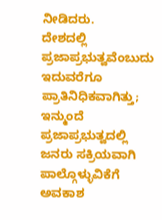ನೀಡಿದರು.
ದೇಶದಲ್ಲಿ ಪ್ರಜಾಪ್ರಭುತ್ವವೆಂಬುದು ಇದುವರೆಗೂ ಪ್ರಾತಿನಿಧಿಕವಾಗಿತ್ತು; ಇನ್ಮುಂದೆ ಪ್ರಜಾಪ್ರಭುತ್ವದಲ್ಲಿ ಜನರು ಸಕ್ರಿಯವಾಗಿ ಪಾಲ್ಗೊಳ್ಳುವಿಕೆಗೆ ಅವಕಾಶ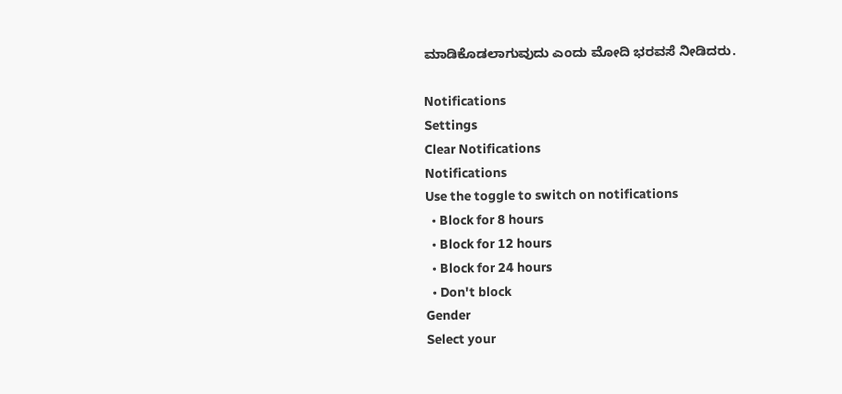ಮಾಡಿಕೊಡಲಾಗುವುದು ಎಂದು ಮೋದಿ ಭರವಸೆ ನೀಡಿದರು.

Notifications
Settings
Clear Notifications
Notifications
Use the toggle to switch on notifications
  • Block for 8 hours
  • Block for 12 hours
  • Block for 24 hours
  • Don't block
Gender
Select your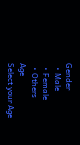Gender
  • Male
  • Female
  • Others
Age
Select your Age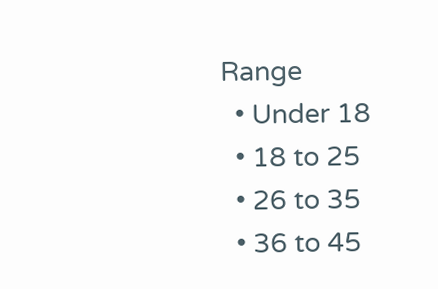Range
  • Under 18
  • 18 to 25
  • 26 to 35
  • 36 to 45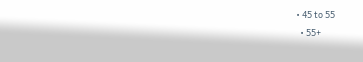• 45 to 55
  • 55+